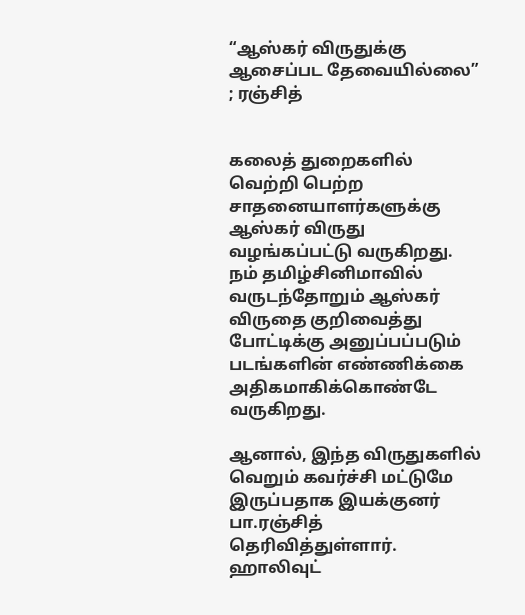“ஆஸ்கர் விருதுக்கு ஆசைப்பட தேவையில்லை” ; ரஞ்சித்


கலைத் துறைகளில் வெற்றி பெற்ற சாதனையாளர்களுக்கு ஆஸ்கர் விருது வழங்கப்பட்டு வருகிறது. நம் தமிழ்சினிமாவில் வருடந்தோறும் ஆஸ்கர் விருதை குறிவைத்து போட்டிக்கு அனுப்பப்படும் படங்களின் எண்ணிக்கை அதிகமாகிக்கொண்டே வருகிறது.

ஆனால், இந்த விருதுகளில் வெறும் கவர்ச்சி மட்டுமே இருப்பதாக இயக்குனர் பா.ரஞ்சித் தெரிவித்துள்ளார். ஹாலிவுட்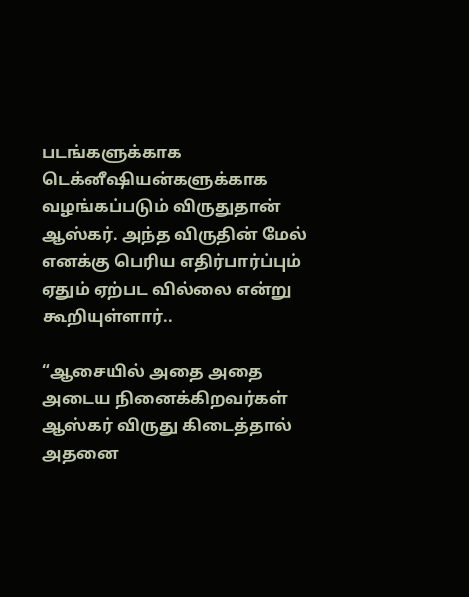படங்களுக்காக டெக்னீஷியன்களுக்காக வழங்கப்படும் விருதுதான் ஆஸ்கர். அந்த விருதின் மேல் எனக்கு பெரிய எதிர்பார்ப்பும் ஏதும் ஏற்பட வில்லை என்று கூறியுள்ளார்..

“ஆசையில் அதை அதை அடைய நினைக்கிறவர்கள் ஆஸ்கர் விருது கிடைத்தால் அதனை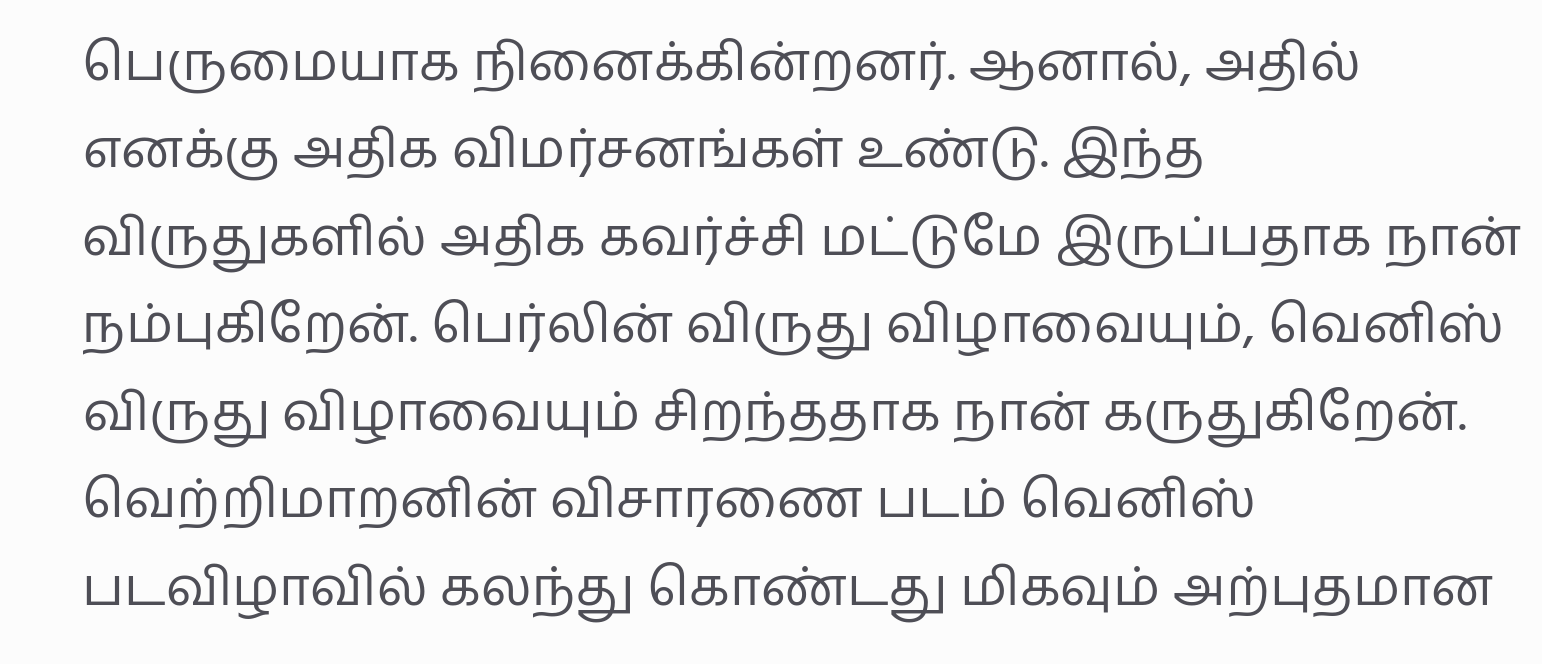பெருமையாக நினைக்கின்றனர். ஆனால், அதில் எனக்கு அதிக விமர்சனங்கள் உண்டு. இந்த விருதுகளில் அதிக கவர்ச்சி மட்டுமே இருப்பதாக நான் நம்புகிறேன். பெர்லின் விருது விழாவையும், வெனிஸ் விருது விழாவையும் சிறந்ததாக நான் கருதுகிறேன். வெற்றிமாறனின் விசாரணை படம் வெனிஸ் படவிழாவில் கலந்து கொண்டது மிகவும் அற்புதமான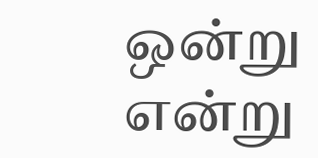ஒன்று என்று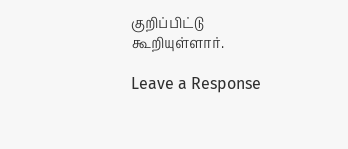குறிப்பிட்டு கூறியுள்ளார்.

Leave a Response